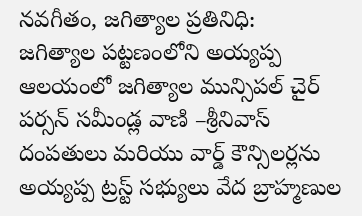నవగీతం, జగిత్యాల ప్రతినిధి:
జగిత్యాల పట్టణంలోని అయ్యప్ప ఆలయంలో జగిత్యాల మున్సిపల్ చైర్ పర్సన్ సమీండ్ల వాణి –శ్రీనివాస్ దంపతులు మరియు వార్డ్ కౌన్సిలర్లను అయ్యప్ప ట్రస్ట్ సభ్యులు వేద బ్రాహ్మణుల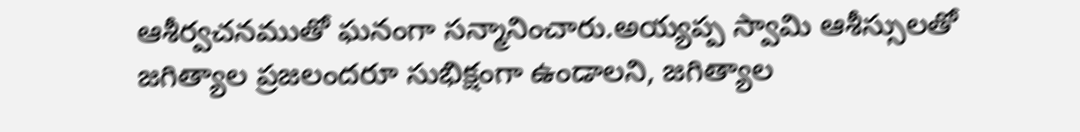ఆశీర్వచనముతో ఘనంగా సన్మానించారు.అయ్యప్ప స్వామి ఆశీస్సులతో జగిత్యాల ప్రజలందరూ సుభిక్షంగా ఉండాలని, జగిత్యాల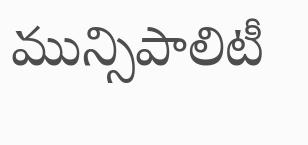మున్సిపాలిటీ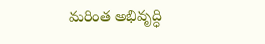మరింత అభివృద్ధి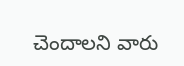చెందాలని వారు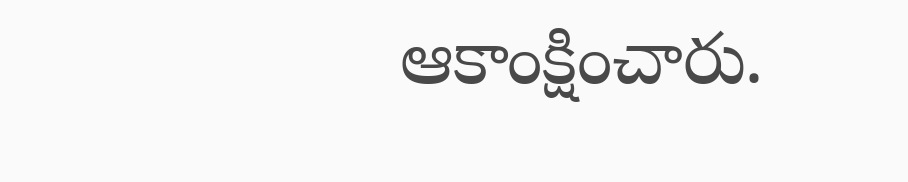ఆకాంక్షించారు.